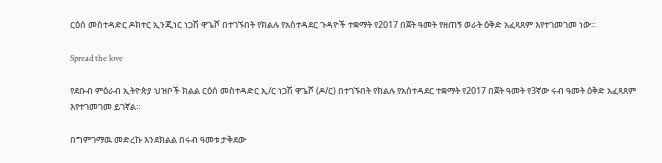ርዕሰ መስተዳድር ዶክተር ኢንጂነር ነጋሽ ዋጌሾ በተገኙበት የክልሉ የአስተዳደር ጉዳዮች ተቋማት የ2017 በጀት ዓመት የዘጠኝ ወራት ዕቅድ አፈጻጸም እየተገመገመ ነው።

Spread the love

የደቡብ ምዕራብ ኢትዮጵያ ህዝቦች ክልል ርዕሰ መስተዳድር ኢ/ር ነጋሽ ዋጌሾ (ዶ/ር) በተገኙበት የክልሉ የአስተዳደር ተቋማት የ2017 በጀት ዓመት የ3ኛው ሩብ ዓመት ዕቅድ አፈጻጸም እየተገመገመ ይገኛል።

በግምገማዉ መድረኩ እንደክልል በሩብ ዓመቱ ታቅደው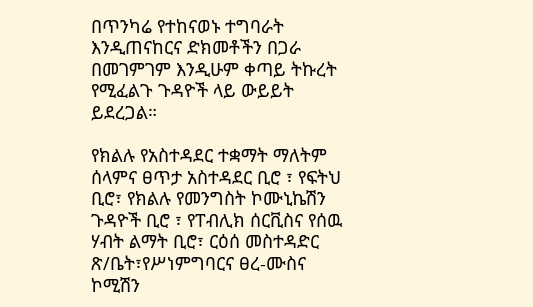በጥንካሬ የተከናወኑ ተግባራት እንዲጠናከርና ድክመቶችን በጋራ በመገምገም እንዲሁም ቀጣይ ትኩረት የሚፈልጉ ጉዳዮች ላይ ውይይት ይደረጋል።

የክልሉ የአስተዳደር ተቋማት ማለትም ሰላምና ፀጥታ አስተዳደር ቢሮ ፣ የፍትህ ቢሮ፣ የክልሉ የመንግስት ኮሙኒኬሽን ጉዳዮች ቢሮ ፣ የፐብሊክ ሰርቪስና የሰዉ ሃብት ልማት ቢሮ፣ ርዕሰ መስተዳድር ጽ/ቤት፣የሥነምግባርና ፀረ-ሙስና ኮሚሽን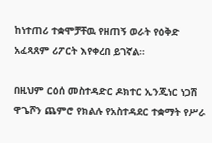ከነተጠሪ ተቋሞቻቸዉ የዘጠኝ ወራት የዕቅድ አፈጻጸም ሪፖርት እየቀረበ ይገኛል።

በዚህም ርዕሰ መስተዳድር ዶክተር ኢንጂነር ነጋሽ ዋጌሾን ጨምሮ የክልሉ የአስተዳደር ተቋማት የሥራ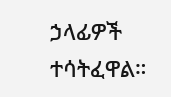ኃላፊዎች ተሳትፈዋል።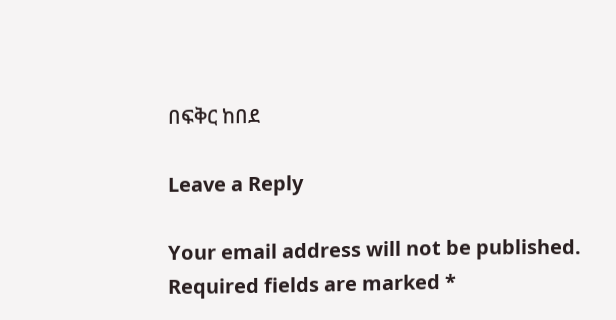በፍቅር ከበደ

Leave a Reply

Your email address will not be published. Required fields are marked *